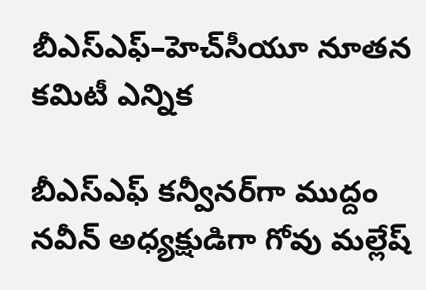బీఎస్ఎఫ్–హెచ్‌సీయూ నూతన కమిటీ ఎన్నిక

బీఎస్ఎఫ్ కన్వీనర్‌గా ముద్దం నవీన్ అధ్యక్షుడిగా గోవు మల్లేష్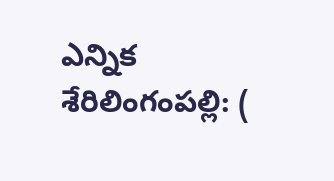ఎన్నిక శేరిలింగంపల్లి: (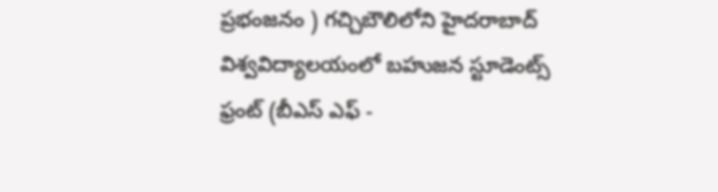ప్రభంజనం ) గచ్చిబౌలిలోని హైదరాబాద్ విశ్వవిద్యాలయంలో బహుజన స్టూడెంట్స్ ఫ్రంట్ (బీఎస్ ఎఫ్ -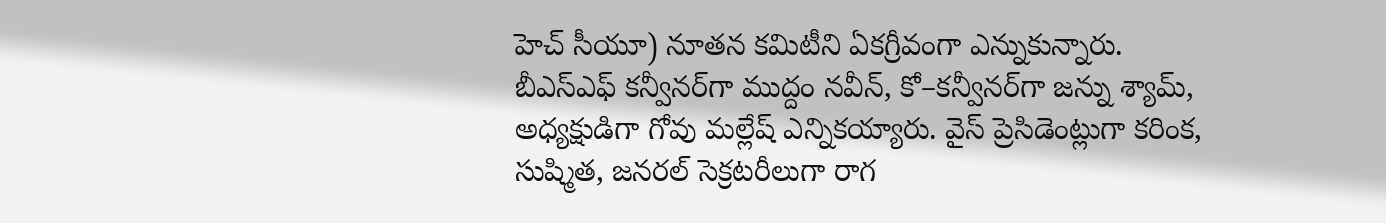హెచ్ సీయూ) నూతన కమిటీని ఏకగ్రీవంగా ఎన్నుకున్నారు. బీఎస్ఎఫ్ కన్వీనర్‌గా ముద్దం నవీన్, కో–కన్వీనర్‌గా జన్ను శ్యామ్, అధ్యక్షుడిగా గోవు మల్లేష్ ఎన్నికయ్యారు. వైస్ ప్రెసిడెంట్లుగా కరింక, సుష్మిత, జనరల్ సెక్రటరీలుగా రాగ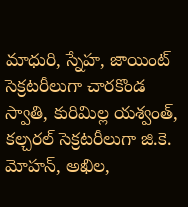మాధురి, స్నేహ, జాయింట్ సెక్రటరీలుగా చారకొండ స్వాతి, కురిమిల్ల యశ్వంత్, కల్చరల్ సెక్రటరీలుగా జి.కె. మోహన్, అఖిల,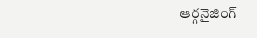ఆర్గనైజింగ్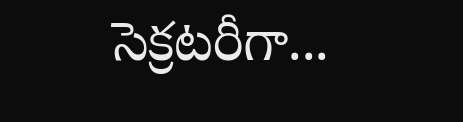సెక్రటరీగా...